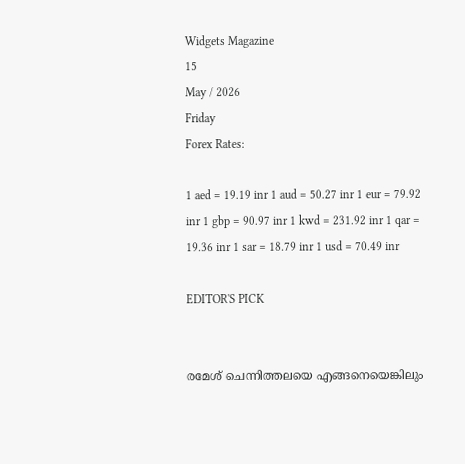Widgets Magazine
15
May / 2026
Friday
Forex Rates:

1 aed = 19.19 inr 1 aud = 50.27 inr 1 eur = 79.92 inr 1 gbp = 90.97 inr 1 kwd = 231.92 inr 1 qar = 19.36 inr 1 sar = 18.79 inr 1 usd = 70.49 inr

EDITOR'S PICK


രമേശ് ചെന്നിത്തലയെ എങ്ങനെയെങ്കിലും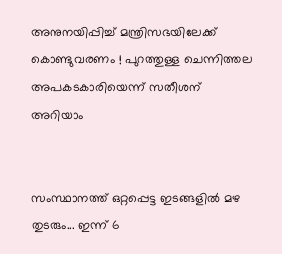അനുനയിപ്പിച്ച് മന്ത്രിസഭയിലേക്ക് കൊണ്ടുവരണം ! പുറത്തുള്ള ചെന്നിത്തല അപകടകാരിയെന്ന് സതീശന് അറിയാം


സംസ്ഥാനത്ത് ഒറ്റപ്പെട്ട ഇടങ്ങളിൽ മഴ തുടരും... ഇന്ന് 6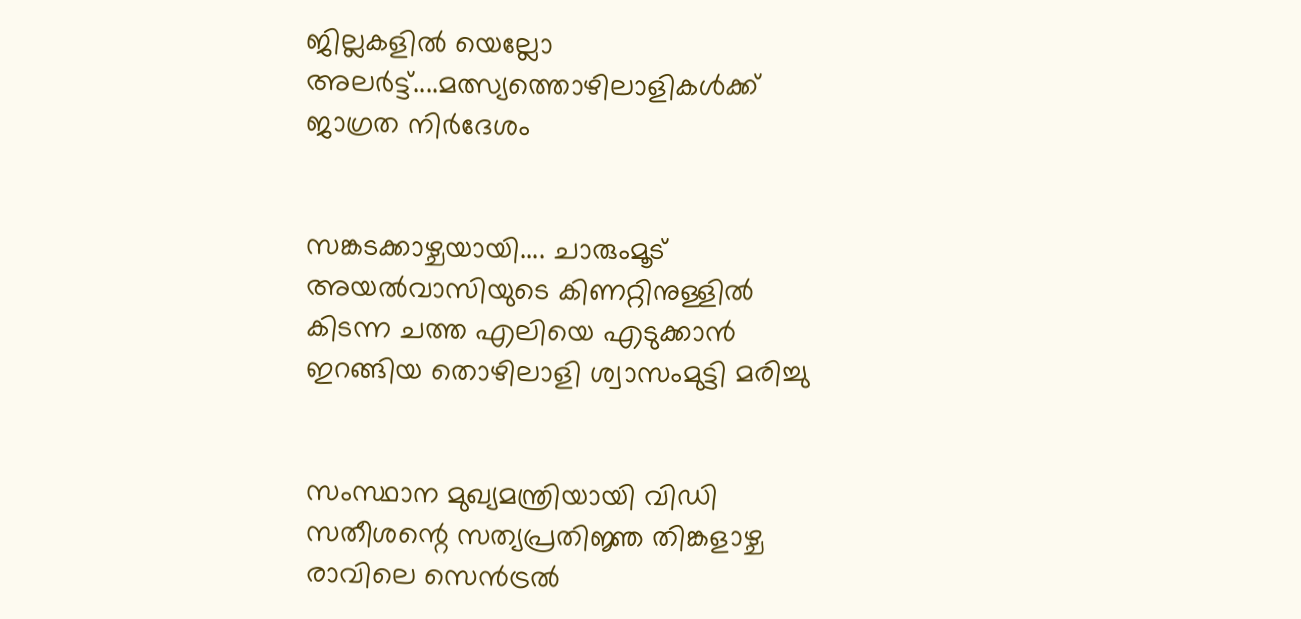ജില്ലകളിൽ യെല്ലോ അലർട്ട്....മത്സ്യത്തൊഴിലാളികൾക്ക് ജാഗ്രത നിർദേശം


സങ്കടക്കാഴ്ചയായി.... ചാരുംമൂട് അയൽവാസിയുടെ കിണറ്റിനുള്ളിൽ കിടന്ന ചത്ത എലിയെ എടുക്കാൻ ഇറങ്ങിയ തൊഴിലാളി ശ്വാസംമുട്ടി മരിച്ചു


സംസ്ഥാന മുഖ്യമന്ത്രിയായി വിഡി സതീശന്റെ സത്യപ്രതിജ്ഞ തിങ്കളാഴ്ച രാവിലെ സെൻട്രൽ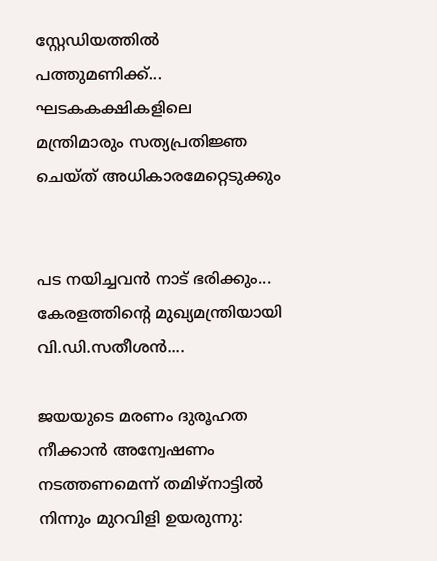സ്റ്റേഡിയത്തിൽ പത്തുമണിക്ക്... ഘടകകക്ഷികളിലെ മന്ത്രിമാരും സത്യപ്രതിജ്ഞ ചെയ്ത് അധികാരമേറ്റെടുക്കും


പട നയിച്ചവൻ നാട് ഭരിക്കും... കേരളത്തിന്റെ മുഖ്യമന്ത്രിയായി വി.ഡി.സതീശൻ....

ജയയുടെ മരണം ദുരൂഹത നീക്കാന്‍ അന്വേഷണം നടത്തണമെന്ന് തമിഴ്‌നാട്ടില്‍ നിന്നും മുറവിളി ഉയരുന്നു: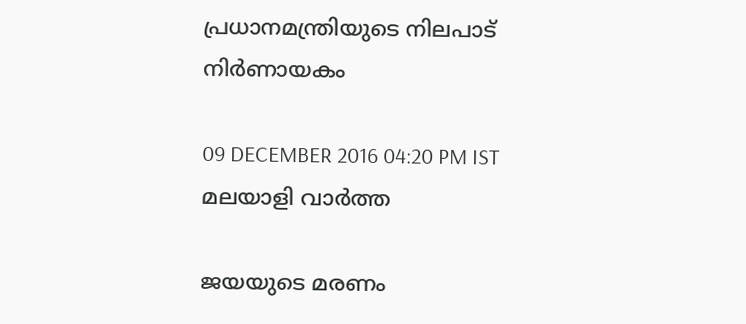പ്രധാനമന്ത്രിയുടെ നിലപാട് നിര്‍ണായകം

09 DECEMBER 2016 04:20 PM IST
മലയാളി വാര്‍ത്ത

ജയയുടെ മരണം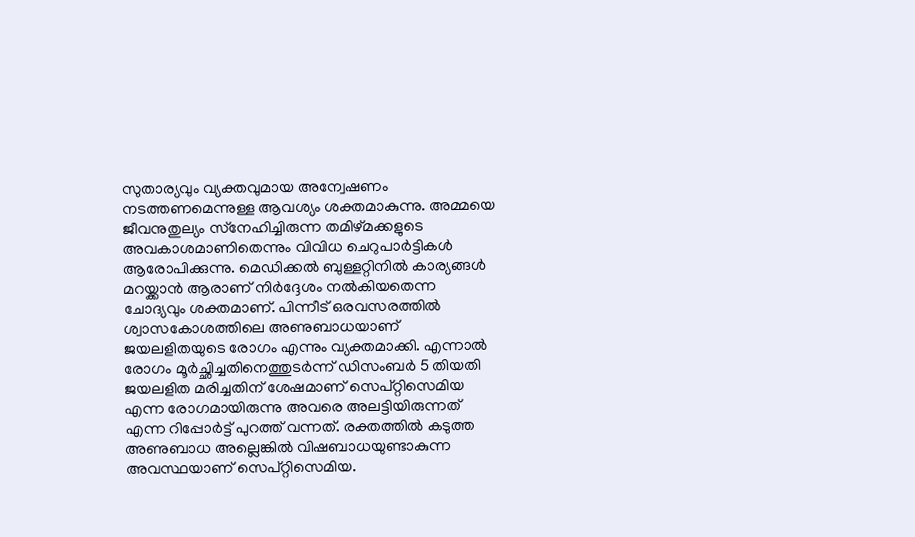സുതാര്യവും വ്യക്തവുമായ അന്വേഷണം നടത്തണമെന്നുള്ള ആവശ്യം ശക്തമാകുന്നു. അമ്മയെ ജീവനുതുല്യം സ്‌നേഹിച്ചിരുന്ന തമിഴ്മക്കളുടെ അവകാശമാണിതെന്നും വിവിധ ചെറുപാര്‍ട്ടികള്‍ ആരോപിക്കുന്നു. മെഡിക്കല്‍ ബുള്ളറ്റിനില്‍ കാര്യങ്ങള്‍ മറയ്ക്കാന്‍ ആരാണ് നിര്‍ദ്ദേശം നല്‍കിയതെന്ന ചോദ്യവും ശക്തമാണ്. പിന്നീട് ഒരവസരത്തില്‍ ശ്വാസകോശത്തിലെ അണുബാധയാണ് ജയലളിതയുടെ രോഗം എന്നും വ്യക്തമാക്കി. എന്നാല്‍ രോഗം മൂര്‍ച്ഛിച്ചതിനെത്തുടര്‍ന്ന് ഡിസംബര്‍ 5 തിയതി ജയലളിത മരിച്ചതിന് ശേഷമാണ് സെപ്റ്റിസെമിയ എന്ന രോഗമായിരുന്നു അവരെ അലട്ടിയിരുന്നത് എന്ന റിപ്പോര്‍ട്ട് പുറത്ത് വന്നത്. രക്തത്തില്‍ കടുത്ത അണുബാധ അല്ലെങ്കില്‍ വിഷബാധയുണ്ടാകുന്ന അവസ്ഥയാണ് സെപ്റ്റിസെമിയ.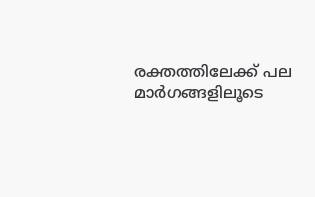രക്തത്തിലേക്ക് പല മാര്‍ഗങ്ങളിലൂടെ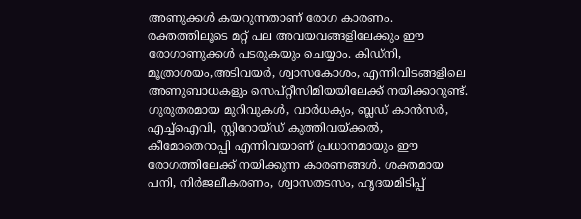അണുക്കള്‍ കയറുന്നതാണ് രോഗ കാരണം. രക്തത്തിലൂടെ മറ്റ് പല അവയവങ്ങളിലേക്കും ഈ രോഗാണുക്കള്‍ പടരുകയും ചെയ്യാം. കിഡ്‌നി, മൂത്രാശയം,അടിവയര്‍, ശ്വാസകോശം, എന്നിവിടങ്ങളിലെ അണുബാധകളും സെപ്റ്റീസിമിയയിലേക്ക് നയിക്കാറുണ്ട്.
ഗുരുതരമായ മുറിവുകള്‍, വാര്‍ധക്യം, ബ്ലഡ് കാന്‍സര്‍, എച്ച്‌ഐവി, സ്റ്റിറോയ്ഡ് കുത്തിവയ്ക്കല്‍, കീമോതെറാപ്പി എന്നിവയാണ് പ്രധാനമായും ഈ രോഗത്തിലേക്ക് നയിക്കുന്ന കാരണങ്ങള്‍. ശക്തമായ പനി, നിര്‍ജലീകരണം, ശ്വാസതടസം, ഹൃദയമിടിപ്പ്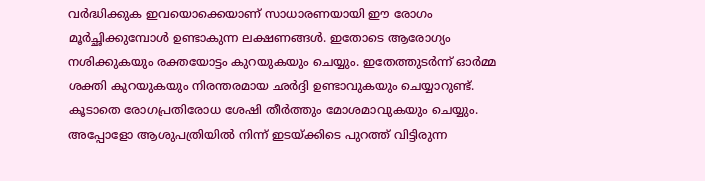വര്‍ദ്ധിക്കുക ഇവയൊക്കെയാണ് സാധാരണയായി ഈ രോഗം മൂര്‍ച്ഛിക്കുമ്പോള്‍ ഉണ്ടാകുന്ന ലക്ഷണങ്ങള്‍. ഇതോടെ ആരോഗ്യം നശിക്കുകയും രക്തയോട്ടം കുറയുകയും ചെയ്യും. ഇതേത്തുടര്‍ന്ന് ഓര്‍മ്മ ശക്തി കുറയുകയും നിരന്തരമായ ഛര്‍ദ്ദി ഉണ്ടാവുകയും ചെയ്യാറുണ്ട്. കൂടാതെ രോഗപ്രതിരോധ ശേഷി തീര്‍ത്തും മോശമാവുകയും ചെയ്യും. അപ്പോളോ ആശുപത്രിയില്‍ നിന്ന് ഇടയ്ക്കിടെ പുറത്ത് വിട്ടിരുന്ന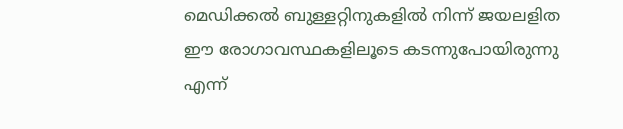മെഡിക്കല്‍ ബുള്ളറ്റിനുകളില്‍ നിന്ന് ജയലളിത ഈ രോഗാവസ്ഥകളിലൂടെ കടന്നുപോയിരുന്നു എന്ന്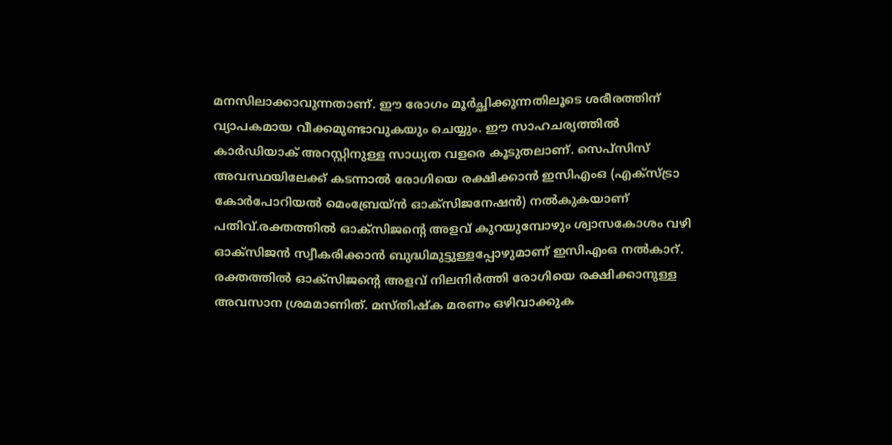മനസിലാക്കാവുന്നതാണ്. ഈ രോഗം മൂര്‍ച്ഛിക്കുന്നതിലൂടെ ശരീരത്തിന് വ്യാപകമായ വീക്കമുണ്ടാവുകയും ചെയ്യും. ഈ സാഹചര്യത്തില്‍ കാര്‍ഡിയാക് അറസ്റ്റിനുള്ള സാധ്യത വളരെ കൂടുതലാണ്. സെപ്‌സിസ് അവസ്ഥയിലേക്ക് കടന്നാല്‍ രോഗിയെ രക്ഷിക്കാന്‍ ഇസിഎംഒ (എക്‌സ്ട്രാ കോര്‍പോറിയല്‍ മെംബ്രേയ്ന്‍ ഓക്‌സിജനേഷന്‍) നല്‍കുകയാണ് പതിവ്.രക്തത്തില്‍ ഓക്‌സിജന്റെ അളവ് കുറയുമ്പോഴും ശ്വാസകോശം വഴി ഓക്‌സിജന്‍ സ്വീകരിക്കാന്‍ ബുദ്ധിമുട്ടുള്ളപ്പോഴുമാണ് ഇസിഎംഒ നല്‍കാറ്. രക്തത്തില്‍ ഓക്‌സിജന്റെ അളവ് നിലനിര്‍ത്തി രോഗിയെ രക്ഷിക്കാനുള്ള അവസാന ശ്രമമാണിത്. മസ്തിഷ്‌ക മരണം ഒഴിവാക്കുക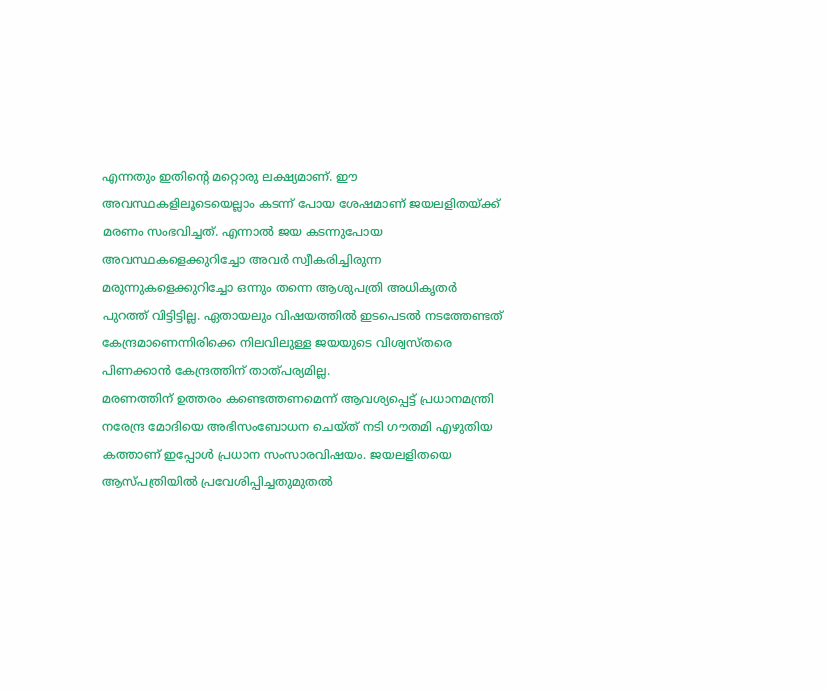എന്നതും ഇതിന്റെ മറ്റൊരു ലക്ഷ്യമാണ്. ഈ അവസ്ഥകളിലൂടെയെല്ലാം കടന്ന് പോയ ശേഷമാണ് ജയലളിതയ്ക്ക് മരണം സംഭവിച്ചത്. എന്നാല്‍ ജയ കടന്നുപോയ അവസ്ഥകളെക്കുറിച്ചോ അവര്‍ സ്വീകരിച്ചിരുന്ന മരുന്നുകളെക്കുറിച്ചോ ഒന്നും തന്നെ ആശുപത്രി അധികൃതര്‍ പുറത്ത് വിട്ടിട്ടില്ല. ഏതായലും വിഷയത്തില്‍ ഇടപെടല്‍ നടത്തേണ്ടത് കേന്ദ്രമാണെന്നിരിക്കെ നിലവിലുള്ള ജയയുടെ വിശ്വസ്തരെ പിണക്കാന്‍ കേന്ദ്രത്തിന് താത്പര്യമില്ല.
മരണത്തിന് ഉത്തരം കണ്ടെത്തണമെന്ന് ആവശ്യപ്പെട്ട് പ്രധാനമന്ത്രി നരേന്ദ്ര മോദിയെ അഭിസംബോധന ചെയ്ത് നടി ഗൗതമി എഴുതിയ കത്താണ് ഇപ്പോള്‍ പ്രധാന സംസാരവിഷയം. ജയലളിതയെ ആസ്പത്രിയില്‍ പ്രവേശിപ്പിച്ചതുമുതല്‍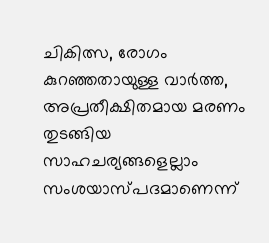ചികിത്സ, രോഗം കുറഞ്ഞതായുള്ള വാര്‍ത്ത, അപ്രതീക്ഷിതമായ മരണം തുടങ്ങിയ സാഹചര്യങ്ങളെല്ലാം സംശയാസ്പദമാണെന്ന്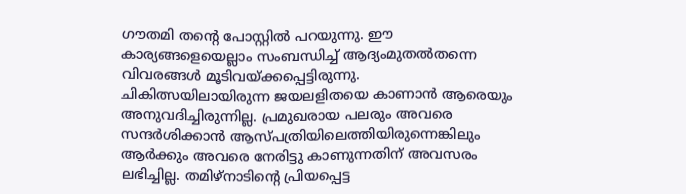ഗൗതമി തന്റെ പോസ്റ്റില്‍ പറയുന്നു. ഈ കാര്യങ്ങളെയെല്ലാം സംബന്ധിച്ച് ആദ്യംമുതല്‍തന്നെ വിവരങ്ങള്‍ മൂടിവയ്ക്കപ്പെട്ടിരുന്നു.
ചികിത്സയിലായിരുന്ന ജയലളിതയെ കാണാന്‍ ആരെയും അനുവദിച്ചിരുന്നില്ല. പ്രമുഖരായ പലരും അവരെ സന്ദര്‍ശിക്കാന്‍ ആസ്പത്രിയിലെത്തിയിരുന്നെങ്കിലും ആര്‍ക്കും അവരെ നേരിട്ടു കാണുന്നതിന് അവസരം ലഭിച്ചില്ല. തമിഴ്‌നാടിന്റെ പ്രിയപ്പെട്ട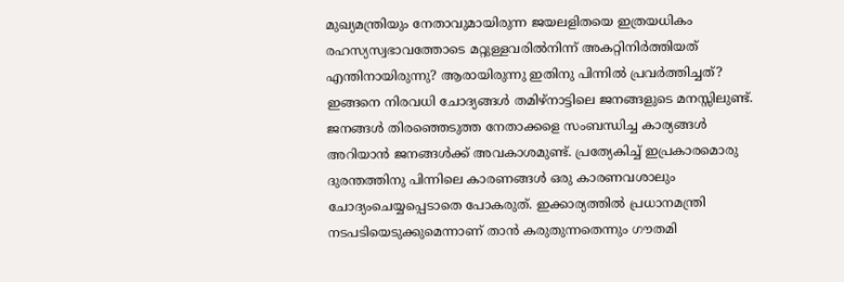മുഖ്യമന്ത്രിയും നേതാവുമായിരുന്ന ജയലളിതയെ ഇത്രയധികം രഹസ്യസ്വഭാവത്തോടെ മറ്റുള്ളവരില്‍നിന്ന് അകറ്റിനിര്‍ത്തിയത് എന്തിനായിരുന്നു? ആരായിരുന്നു ഇതിനു പിന്നില്‍ പ്രവര്‍ത്തിച്ചത്? ഇങ്ങനെ നിരവധി ചോദ്യങ്ങള്‍ തമിഴ്‌നാട്ടിലെ ജനങ്ങളുടെ മനസ്സിലുണ്ട്.
ജനങ്ങള്‍ തിരഞ്ഞെടുത്ത നേതാക്കളെ സംബന്ധിച്ച കാര്യങ്ങള്‍ അറിയാന്‍ ജനങ്ങള്‍ക്ക് അവകാശമുണ്ട്. പ്രത്യേകിച്ച് ഇപ്രകാരമൊരു ദുരന്തത്തിനു പിന്നിലെ കാരണങ്ങള്‍ ഒരു കാരണവശാലും ചോദ്യംചെയ്യപ്പെടാതെ പോകരുത്. ഇക്കാര്യത്തില്‍ പ്രധാനമന്ത്രി നടപടിയെടുക്കുമെന്നാണ് താന്‍ കരുതുന്നതെന്നും ഗൗതമി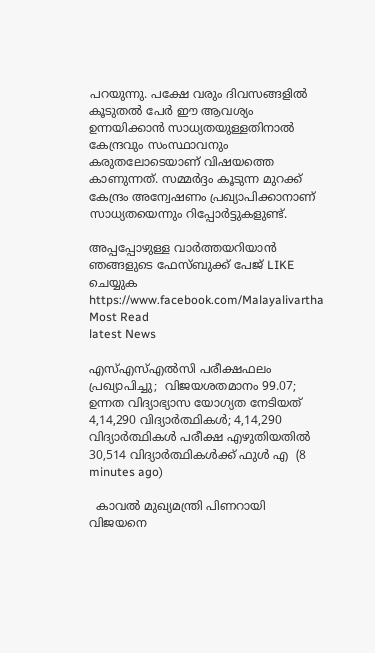പറയുന്നു. പക്ഷേ വരും ദിവസങ്ങളില്‍ കൂടുതല്‍ പേര്‍ ഈ ആവശ്യം ഉന്നയിക്കാന്‍ സാധ്യതയുള്ളതിനാല്‍ കേന്ദ്രവും സംസ്ഥാവനും കരുതലോടെയാണ് വിഷയത്തെ കാണുന്നത്. സമ്മര്‍ദ്ദം കൂടുന്ന മുറക്ക് കേന്ദ്രം അന്വേഷണം പ്രഖ്യാപിക്കാനാണ് സാധ്യതയെന്നും റിപ്പോര്‍ട്ടുകളുണ്ട്.

അപ്പപ്പോഴുള്ള വാര്‍ത്തയറിയാന്‍ ഞങ്ങളുടെ ഫേസ്‌ബുക്ക്‌ പേജ് LIKE ചെയ്യുക
https://www.facebook.com/Malayalivartha
Most Read
latest News

എസ്എസ്എല്‍സി പരീക്ഷഫലം പ്രഖ്യാപിച്ചു;  വിജയശതമാനം 99.07; ഉന്നത വിദ്യാഭ്യാസ യോഗ്യത നേടിയത് 4,14,290 വിദ്യാര്‍ത്ഥികള്‍; 4,14,290 വിദ്യാര്‍ത്ഥികള്‍ പരീക്ഷ എഴുതിയതില്‍ 30,514 വിദ്യാര്‍ത്ഥികള്‍ക്ക് ഫുള്‍ എ  (8 minutes ago)

  കാവൽ മുഖ്യമന്ത്രി പിണറായി വിജയനെ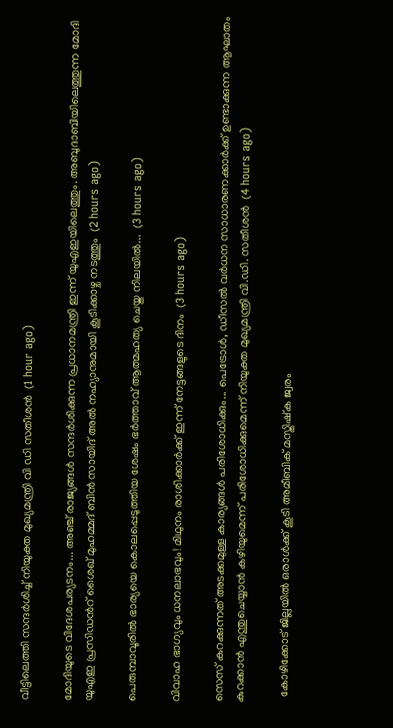വീട്ടിലെത്തി സന്ദർശിച്ച് നിയുക്ത മുഖ്യമന്ത്രി വി ഡി സതീശൻ  (1 hour ago)

മോദിയുടെ വിദേശപര്യടനം... അഞ്ച് രാജ്യങ്ങൾ സന്ദർശിക്കുന്ന പ്രധാനമന്ത്രി ഇന്ന് യുഎഇയിലെത്തും. അബുദാബിയിലെത്തുന്ന മോദി യുഎഇ പ്രസിഡൻറ് ശൈഖ് മുഹമ്മദ് ബിൻ സായിദ് അൽ നഹ്യാനുമായി കൂടിക്കാഴ്ച നടത്തും  (2 hours ago)

പെരുമ്പാവൂരിൽ ഭാര്യയെ കൊലപ്പെടുത്തിയ ശേഷം ഭർത്താവ് ആത്മഹത്യ ചെയ്ത നിലയിൽ...  (3 hours ago)

വിവാഹ ഭാഗ്യവും ധനലാഭവും! മിഥുനം രാശിക്കാർക്ക് ഇന്ന് നേട്ടങ്ങളുടെ ദിനം  (3 hours ago)

സെസ് കുറക്കുന്നത് അടക്കമുള്ള കാര്യങ്ങൾ പരിശോധിക്കും... പെട്രോൾ, ഡീസൽ വർധന സാധാരണക്കാർക്ക് ഉണ്ടാക്കുന്ന ആഘാതം കുറക്കാൻ എന്തുചെയ്യാൻ കഴിയുമെന്ന് പരിശോധിക്കുമെന്ന് നിയുക്ത മുഖ്യമന്ത്രി വി.ഡി. സതീശൻ  (4 hours ago)

  കോഴിക്കോട് ജില്ലയിൽ ഒരാൾക്ക് കൂടി അമീബിക് മസ്തിഷ്‌ക ജ്വരം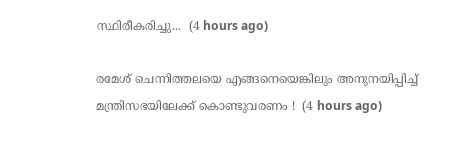സ്ഥിരീകരിച്ചു...  (4 hours ago)

രമേശ് ചെന്നിത്തലയെ എങ്ങനെയെങ്കിലും അനുനയിപ്പിച്ച് മന്ത്രിസഭയിലേക്ക് കൊണ്ടുവരണം !  (4 hours ago)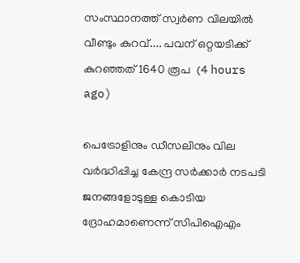സംസ്ഥാനത്ത് സ്വർണ വിലയിൽ വീണ്ടും കുറവ്.... പവന് ഒറ്റയടിക്ക് കുറഞ്ഞത് 1640 രൂപ  (4 hours ago)

പെട്രോളിനും ഡീസലിനും വില വർദ്ധിപ്പിച്ച കേന്ദ്ര സർക്കാർ നടപടി ജനങ്ങളോടുള്ള കൊടിയ ദ്രോഹമാണെന്ന് സിപിഐഎം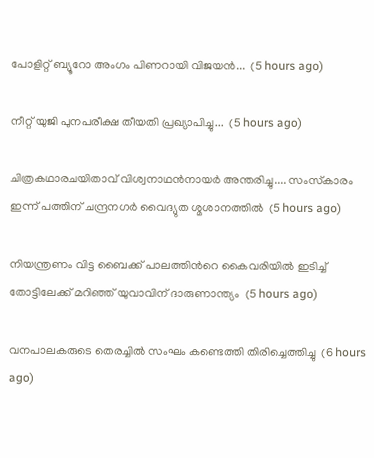പോളിറ്റ് ബ്യൂറോ അംഗം പിണറായി വിജയൻ...  (5 hours ago)

നീറ്റ് യുജി പുനപരീക്ഷ തീയതി പ്രഖ്യാപിച്ചു...  (5 hours ago)

ചിത്രകഥാരചയിതാവ് വിശ്വനാഥൻനായർ അന്തരിച്ചു.... സംസ്‌കാരം ഇന്ന് പത്തിന് ചന്ദ്രനഗർ വൈദ്യുത ശ്മശാനത്തിൽ  (5 hours ago)

നിയന്ത്രണം വിട്ട ബൈക്ക് പാലത്തിൻറെ കൈവരിയിൽ ഇടിച്ച് തോട്ടിലേക്ക് മറിഞ്ഞ് യുവാവിന് ദാരുണാന്ത്യം  (5 hours ago)

വനപാലകരുടെ തെരച്ചിൽ സംഘം കണ്ടെത്തി തിരിച്ചെത്തിച്ചു  (6 hours ago)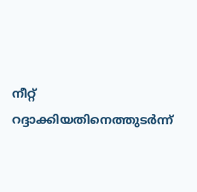നീറ്റ് റദ്ദാക്കിയതിനെത്തുടർന്ന്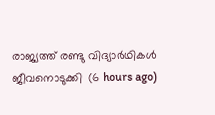രാജ്യത്ത് രണ്ടു വിദ്യാർഥികൾ ജീവനൊടുക്കി  (6 hours ago)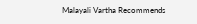Malayali Vartha Recommends